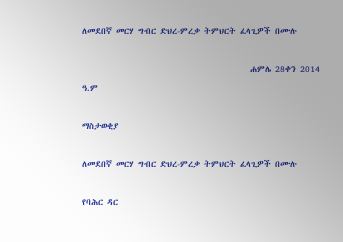ለመደበኛ መርሃ ግብር ድህረ-ምረቃ ትምህርት ፈላጊዎች በሙሉ

                                          ሐምሌ 28ቀን 2014 ዓ.ም

ማስታወቂያ

ለመደበኛ መርሃ ግብር ድህረ-ምረቃ ትምህርት ፈላጊዎች በሙሉ

የባሕር ዳር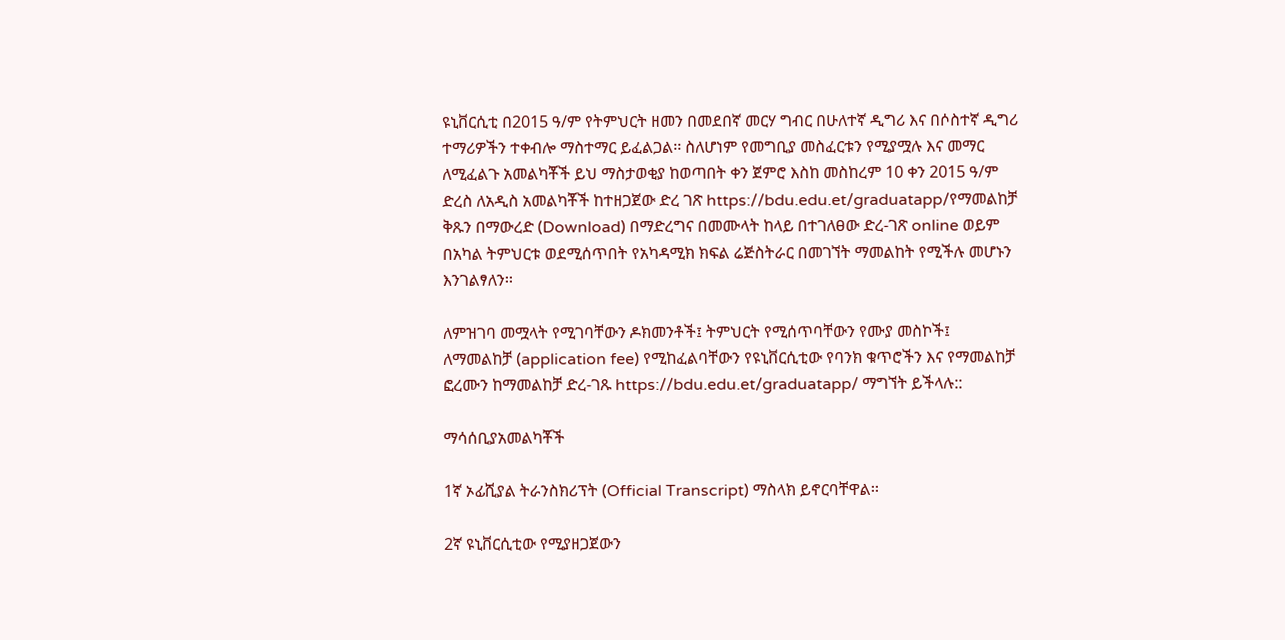ዩኒቨርሲቲ በ2015 ዓ/ም የትምህርት ዘመን በመደበኛ መርሃ ግብር በሁለተኛ ዲግሪ እና በሶስተኛ ዲግሪ ተማሪዎችን ተቀብሎ ማስተማር ይፈልጋል፡፡ ስለሆነም የመግቢያ መስፈርቱን የሚያሟሉ እና መማር ለሚፈልጉ አመልካቾች ይህ ማስታወቂያ ከወጣበት ቀን ጀምሮ እስከ መስከረም 10 ቀን 2015 ዓ/ም ድረስ ለአዲስ አመልካቾች ከተዘጋጀው ድረ ገጽ https://bdu.edu.et/graduatapp/የማመልከቻ ቅጹን በማውረድ (Download) በማድረግና በመሙላት ከላይ በተገለፀው ድረ-ገጽ online ወይም በአካል ትምህርቱ ወደሚሰጥበት የአካዳሚክ ክፍል ሬጅስትራር በመገኘት ማመልከት የሚችሉ መሆኑን እንገልፃለን፡፡

ለምዝገባ መሟላት የሚገባቸውን ዶክመንቶች፤ ትምህርት የሚሰጥባቸውን የሙያ መስኮች፤ ለማመልከቻ (application fee) የሚከፈልባቸውን የዩኒቨርሲቲው የባንክ ቁጥሮችን እና የማመልከቻ ፎረሙን ከማመልከቻ ድረ-ገጹ https://bdu.edu.et/graduatapp/ ማግኘት ይችላሉ::

ማሳሰቢያአመልካቾች

1ኛ ኦፊሺያል ትራንስክሪፕት (Official Transcript) ማስላክ ይኖርባቸዋል፡፡

2ኛ ዩኒቨርሲቲው የሚያዘጋጀውን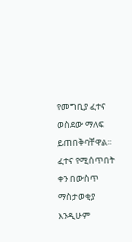የመግቢያ ፈተና ወስደው ማለፍ ይጠበቅባቸዋል፡፡ ፈተና የሚሰጥበት ቀን በውስጥ ማስታወቂያ እንዲሁም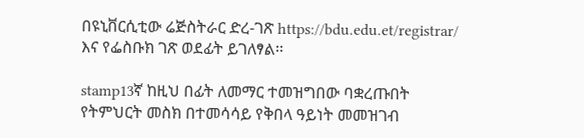በዩኒቨርሲቲው ሬጅስትራር ድረ-ገጽ https://bdu.edu.et/registrar/ እና የፌስቡክ ገጽ ወደፊት ይገለፃል፡፡

stamp13ኛ ከዚህ በፊት ለመማር ተመዝግበው ባቋረጡበት የትምህርት መስክ በተመሳሳይ የቅበላ ዓይነት መመዝገብ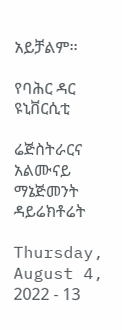አይቻልም፡፡

የባሕር ዳር ዩኒቨርሲቲ

ሬጅስትራርና አልሙናይ ማኔጅመንት ዳይሬክቶሬት

Thursday, August 4, 2022 - 13